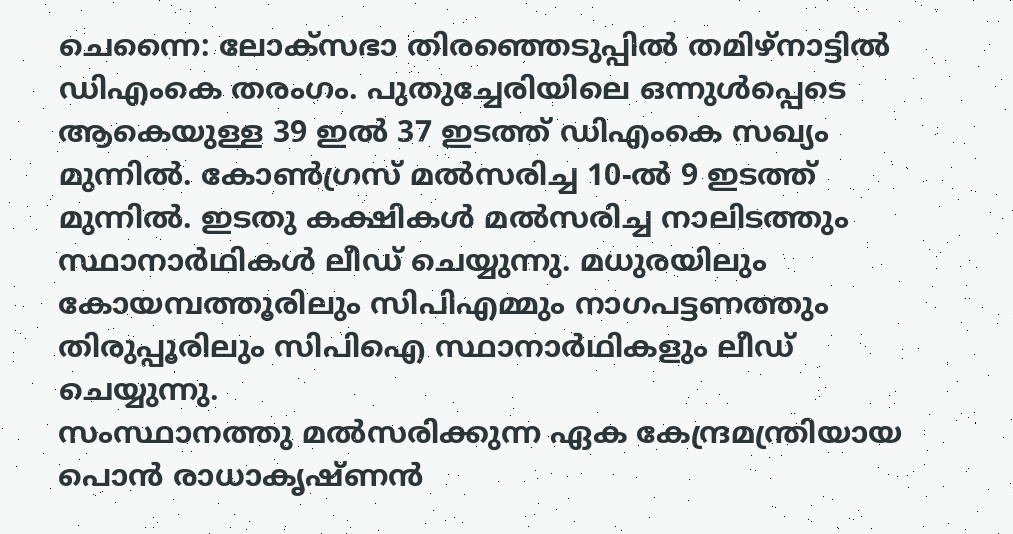ചെന്നൈ: ലോക്സഭാ തിരഞ്ഞെടുപ്പിൽ തമിഴ്നാട്ടിൽ ഡിഎംകെ തരംഗം. പുതുച്ചേരിയിലെ ഒന്നുൾപ്പെടെ ആകെയുള്ള 39 ഇൽ 37 ഇടത്ത് ഡിഎംകെ സഖ്യം മുന്നിൽ. കോൺഗ്രസ് മൽസരിച്ച 10-ൽ 9 ഇടത്ത് മുന്നിൽ. ഇടതു കക്ഷികൾ മൽസരിച്ച നാലിടത്തും സ്ഥാനാർഥികൾ ലീഡ് ചെയ്യുന്നു. മധുരയിലും കോയമ്പത്തൂരിലും സിപിഎമ്മും നാഗപട്ടണത്തും തിരുപ്പൂരിലും സിപിഐ സ്ഥാനാർഥികളും ലീഡ് ചെയ്യുന്നു.
സംസ്ഥാനത്തു മൽസരിക്കുന്ന ഏക കേന്ദ്രമന്ത്രിയായ പൊൻ രാധാകൃഷ്ണൻ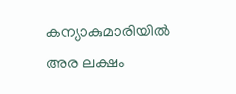കന്യാകുമാരിയിൽ അര ലക്ഷം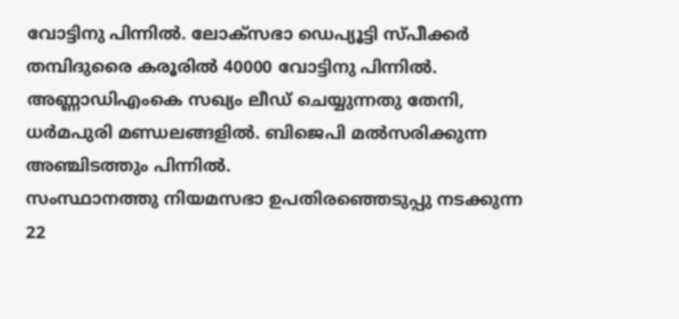വോട്ടിനു പിന്നിൽ. ലോക്സഭാ ഡെപ്യൂട്ടി സ്പീക്കർ തമ്പിദുരൈ കരൂരിൽ 40000 വോട്ടിനു പിന്നിൽ. അണ്ണാഡിഎംകെ സഖ്യം ലീഡ് ചെയ്യുന്നതു തേനി, ധർമപുരി മണ്ഡലങ്ങളിൽ. ബിജെപി മൽസരിക്കുന്ന അഞ്ചിടത്തും പിന്നിൽ.
സംസ്ഥാനത്തു നിയമസഭാ ഉപതിരഞ്ഞെടുപ്പു നടക്കുന്ന 22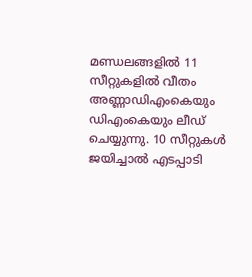മണ്ഡലങ്ങളിൽ 11 സീറ്റുകളിൽ വീതം അണ്ണാഡിഎംകെയും ഡിഎംകെയും ലീഡ് ചെയ്യുന്നു. 10 സീറ്റുകൾ ജയിച്ചാൽ എടപ്പാടി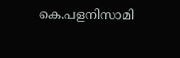കെ.പളനിസാമി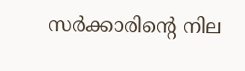സർക്കാരിന്റെ നില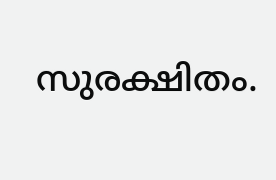സുരക്ഷിതം.